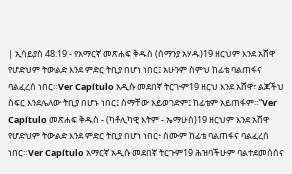| ኢሳይያስ 48:19 - የአማርኛ መጽሐፍ ቅዱስ (ሰማንያ አሃዱ)19 ዘርህም እንደ አሸዋ የሆድህም ትውልድ እንደ ምድር ትቢያ በሆነ ነበር፤ አሁንም ስምህ ከፊቴ ባልጠፋና ባልፈረሰ ነበር።Ver Capítulo አዲሱ መደበኛ ትርጒም19 ዘርህ እንደ አሸዋ፣ ልጆችህ ስፍር እንደሌለው ትቢያ በሆኑ ነበር፤ ስማቸው አይወገድም፤ ከፊቴም አይጠፋም።”Ver Capítulo መጽሐፍ ቅዱስ - (ካቶሊካዊ እትም - ኤማሁስ)19 ዘርህም እንደ አሸዋ የሆድህም ትውልድ እንደ ምድር ትቢያ በሆነ ነበር፥ ስሙም ከፊቴ ባልጠፋና ባልፈረሰ ነበር።Ver Capítulo አማርኛ አዲሱ መደበኛ ትርጉም19 ሕዝባችሁም ባልተደመሰሰና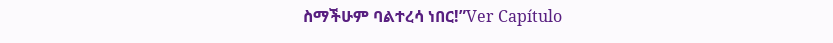ስማችሁም ባልተረሳ ነበር!”Ver Capítulo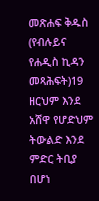መጽሐፍ ቅዱስ (የብሉይና የሐዲስ ኪዳን መጻሕፍት)19 ዘርህም እንደ አሸዋ የሆድህም ትውልድ እንደ ምድር ትቢያ በሆነ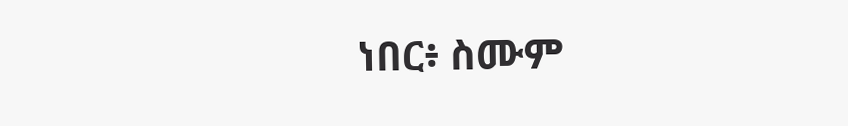ነበር፥ ስሙም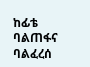ከፊቴ ባልጠፋና ባልፈረሰ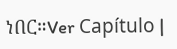ነበር።Ver Capítulo |